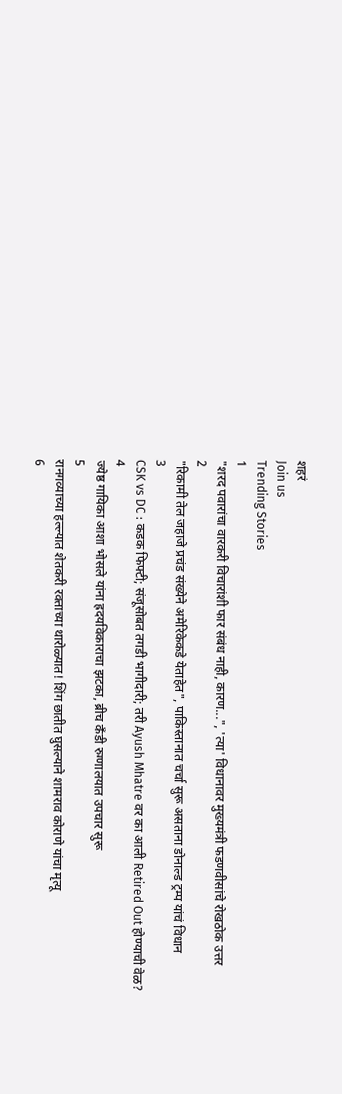शहरं
Join us
Trending Stories
1
"शरद पवारांचा वारकरी विचारांशी फार संबंध नाही, कारण...", 'त्या' विधानावर मुख्यमंत्री फडणवीसांचे रोखठोक उत्तर
2
"रिकामी तेल जहाजे प्रचंड संख्येने अमेरिकेकडे येताहेत", पाकिस्तानात चर्चा सुरू असताना डोनाल्ड ट्रम्प यांचं विधान
3
CSK vs DC : कडक फिफ्टी; संजूसोबत तगडी भागीदारी; तरी Ayush Mhatre वर का आली Retired Out होण्याची वेळ?
4
ज्येष्ठ गायिका आशा भोसले यांना ह्रदयविकाराचा झटका, ब्रीच कँडी रुग्णालयात उपचार सुरू
5
रानगव्याच्या हल्ल्यात शेतकरी रक्ताच्या थारोळ्यात! शिंग छातीत घुसल्याने शामराव कोराणे यांचा मृत्यू
6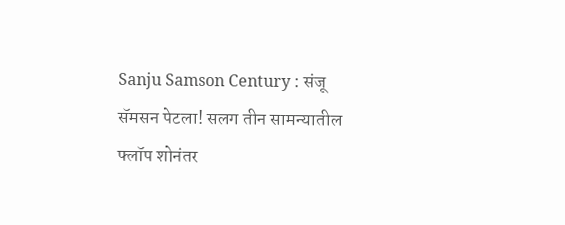Sanju Samson Century : संजू सॅमसन पेटला! सलग तीन सामन्यातील फ्लॉप शोनंतर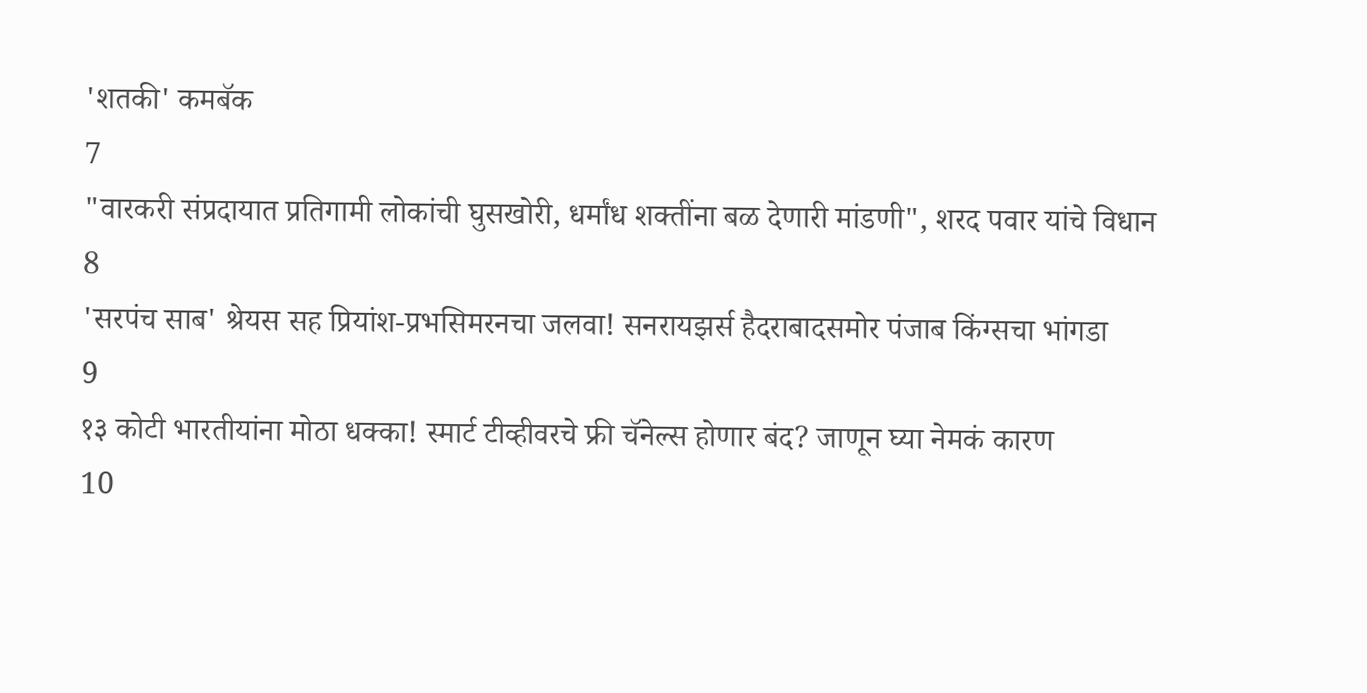'शतकी' कमबॅक
7
"वारकरी संप्रदायात प्रतिगामी लोकांची घुसखोरी, धर्मांध शक्तींना बळ देणारी मांडणी", शरद पवार यांचे विधान
8
'सरपंच साब' श्रेयस सह प्रियांश-प्रभसिमरनचा जलवा! सनरायझर्स हैदराबादसमोर पंजाब किंग्सचा भांगडा
9
१३ कोटी भारतीयांना मोठा धक्का! स्मार्ट टीव्हीवरचे फ्री चॅनेल्स होणार बंद? जाणून घ्या नेमकं कारण
10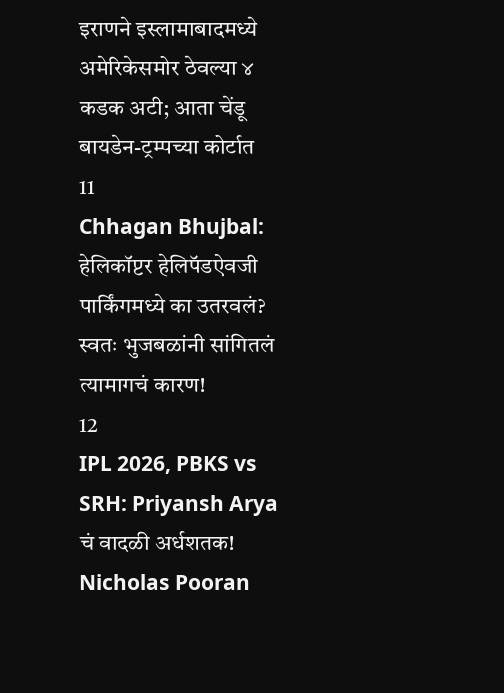इराणने इस्लामाबादमध्ये अमेरिकेसमोर ठेवल्या ४ कडक अटी; आता चेंडू बायडेन-ट्रम्पच्या कोर्टात
11
Chhagan Bhujbal: हेलिकॉप्टर हेलिपॅडऐवजी पार्किंगमध्ये का उतरवलं? स्वतः भुजबळांनी सांगितलं त्यामागचं कारण!
12
IPL 2026, PBKS vs SRH: Priyansh Arya चं वादळी अर्धशतक! Nicholas Pooran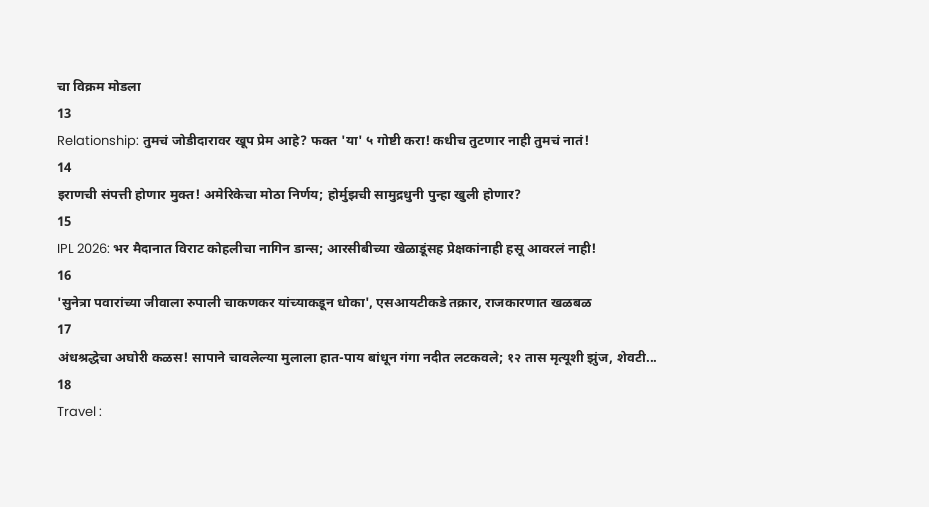चा विक्रम मोडला
13
Relationship: तुमचं जोडीदारावर खूप प्रेम आहे? फक्त 'या' ५ गोष्टी करा! कधीच तुटणार नाही तुमचं नातं!
14
इराणची संपत्ती होणार मुक्त! अमेरिकेचा मोठा निर्णय; होर्मुझची सामुद्रधुनी पुन्हा खुली होणार?
15
IPL 2026: भर मैदानात विराट कोहलीचा नागिन डान्स; आरसीबीच्या खेळाडूंसह प्रेक्षकांनाही हसू आवरलं नाही!
16
'सुनेत्रा पवारांच्या जीवाला रुपाली चाकणकर यांच्याकडून धोका', एसआयटीकडे तक्रार, राजकारणात खळबळ
17
अंधश्रद्धेचा अघोरी कळस! सापाने चावलेल्या मुलाला हात-पाय बांधून गंगा नदीत लटकवले; १२ तास मृत्यूशी झुंज, शेवटी...
18
Travel :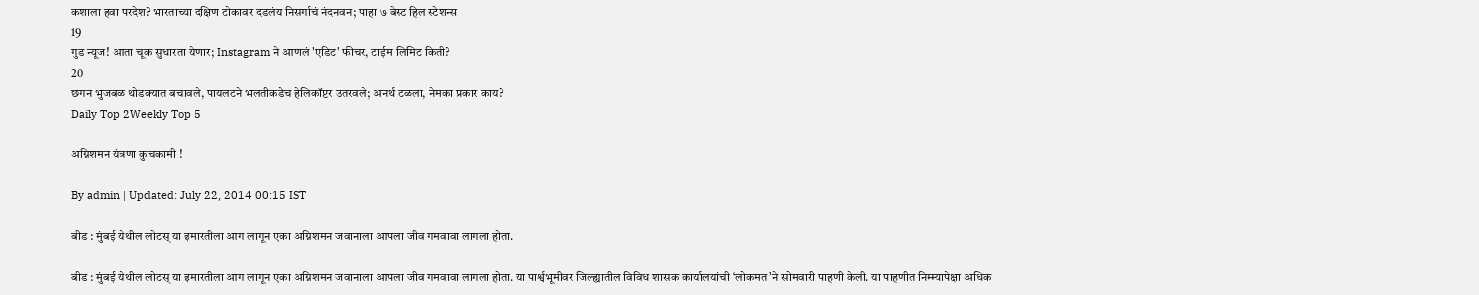कशाला हवा परदेश? भारताच्या दक्षिण टोकावर दडलंय निसर्गाचं नंदनवन; पाहा ७ बेस्ट हिल स्टेशन्स
19
गुड न्यूज! आता चूक सुधारता येणार; Instagram ने आणलं 'एडिट' फीचर, टाईम लिमिट किती?
20
छगन भुजबळ थोडक्यात बचावले, पायलटने भलतीकडेच हेलिकॉप्टर उतरवले; अनर्थ टळला, नेमका प्रकार काय?
Daily Top 2Weekly Top 5

अग्निशमन यंत्रणा कुचकामी !

By admin | Updated: July 22, 2014 00:15 IST

बीड : मुंबई येथील लोटस् या इमारतीला आग लागून एका अग्निशमन जवानाला आपला जीव गमवावा लागला होता.

बीड : मुंबई येथील लोटस् या इमारतीला आग लागून एका अग्निशमन जवानाला आपला जीव गमवावा लागला होता. या पार्श्वभूमीवर जिल्ह्यातील विविध शासक कार्यालयांची ‘लोकमत’ने सोमवारी पाहणी केली. या पाहणीत निम्म्यापेक्षा अधिक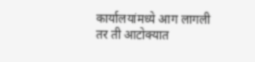कार्यालयांमध्ये आग लागली तर ती आटोक्यात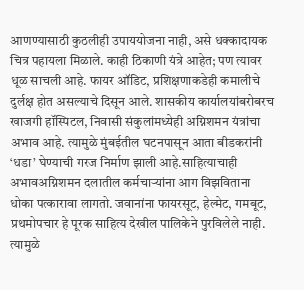आणण्यासाठी कुठलीही उपाययोजना नाही, असे धक्कादायक चित्र पहायला मिळाले. काही ठिकाणी यंत्रे आहेत; पण त्यावर धूळ साचली आहे. फायर ऑडिट, प्रशिक्षणाकडेही कमालीचे दुर्लक्ष होत असल्याचे दिसून आले. शासकीय कार्यालयांबरोबरच खाजगी हॉस्पिटल, निवासी संकुलांमध्येही अग्निशमन यंत्रांचा अभाव आहे. त्यामुळे मुंबईतील घटनपासून आता बीडकरांनी ‘धडा’ घेण्याची गरज निर्माण झाली आहे.साहित्याचाही अभावअग्निशमन दलातील कर्मचाऱ्यांना आग विझविताना धोका पत्कारावा लागतो. जवानांना फायरसूट, हेल्मेट, गमबूट, प्रथमोपचार हे पूरक साहित्य देखील पालिकेने पुरविलेले नाही. त्यामुळे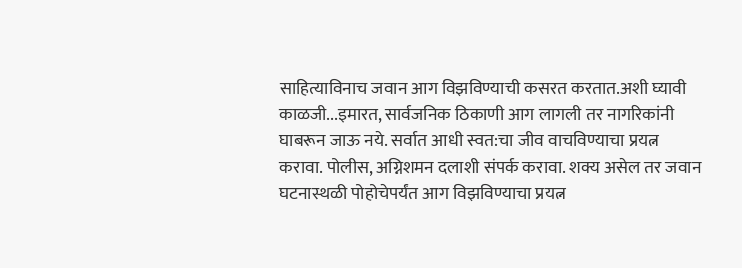साहित्याविनाच जवान आग विझविण्याची कसरत करतात.अशी घ्यावी काळजी...इमारत, सार्वजनिक ठिकाणी आग लागली तर नागरिकांनी घाबरून जाऊ नये. सर्वात आधी स्वत:चा जीव वाचविण्याचा प्रयत्न करावा. पोलीस, अग्निशमन दलाशी संपर्क करावा. शक्य असेल तर जवान घटनास्थळी पोहोचेपर्यंत आग विझविण्याचा प्रयत्न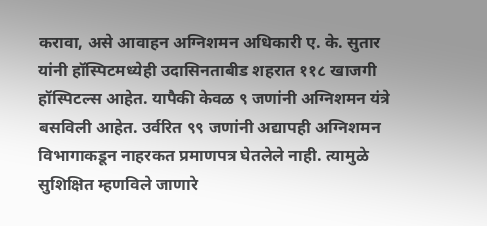करावा, असे आवाहन अग्निशमन अधिकारी ए. के. सुतार यांनी हॉस्पिटमध्येही उदासिनताबीड शहरात ११८ खाजगी हॉस्पिटल्स आहेत. यापैकी केवळ ९ जणांनी अग्निशमन यंत्रे बसविली आहेत. उर्वरित ९९ जणांनी अद्यापही अग्निशमन विभागाकडून नाहरकत प्रमाणपत्र घेतलेले नाही. त्यामुळे सुशिक्षित म्हणविले जाणारे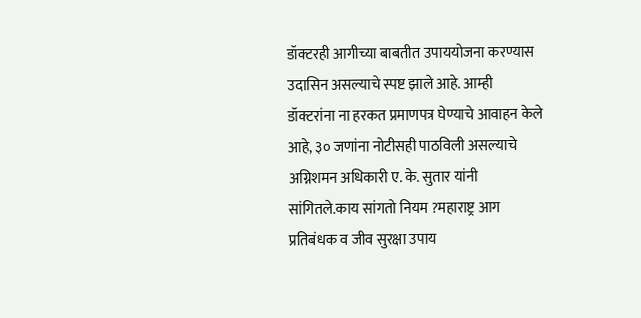डॉक्टरही आगीच्या बाबतीत उपाययोजना करण्यास उदासिन असल्याचे स्पष्ट झाले आहे. आम्ही डॉक्टरांना ना हरकत प्रमाणपत्र घेण्याचे आवाहन केले आहे, ३० जणांना नोटीसही पाठविली असल्याचे अग्निशमन अधिकारी ए. के. सुतार यांनी सांगितले.काय सांगतो नियम ?महाराष्ट्र आग प्रतिबंधक व जीव सुरक्षा उपाय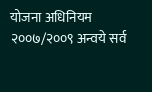योजना अधिनियम २००७/२००९ अन्वये सर्व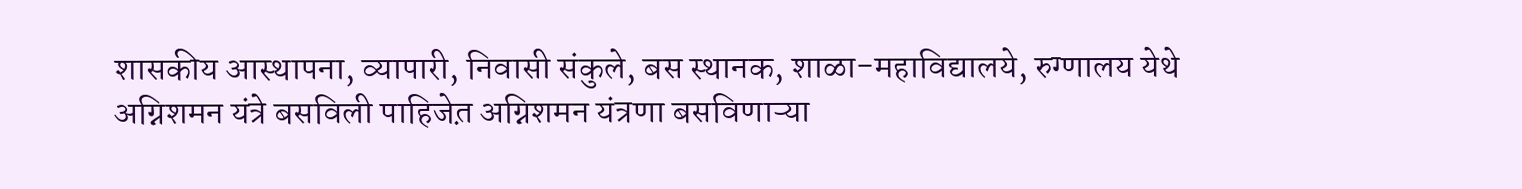शासकीय आस्थापना, व्यापारी, निवासी संकुले, बस स्थानक, शाळा-महाविद्यालये, रुग्णालय येथे अग्निशमन यंत्रे बसविली पाहिजेत़ अग्निशमन यंत्रणा बसविणाऱ्या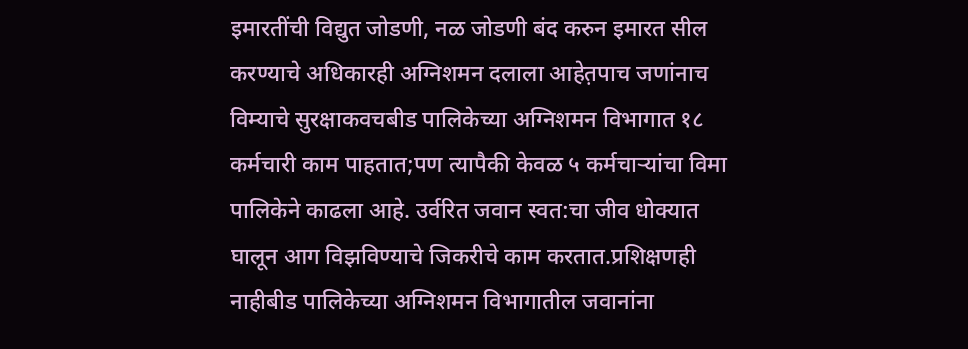इमारतींची विद्युत जोडणी, नळ जोडणी बंद करुन इमारत सील करण्याचे अधिकारही अग्निशमन दलाला आहेत़पाच जणांनाच विम्याचे सुरक्षाकवचबीड पालिकेच्या अग्निशमन विभागात १८ कर्मचारी काम पाहतात;पण त्यापैकी केवळ ५ कर्मचाऱ्यांचा विमा पालिकेने काढला आहे. उर्वरित जवान स्वत:चा जीव धोक्यात घालून आग विझविण्याचे जिकरीचे काम करतात.प्रशिक्षणही नाहीबीड पालिकेच्या अग्निशमन विभागातील जवानांना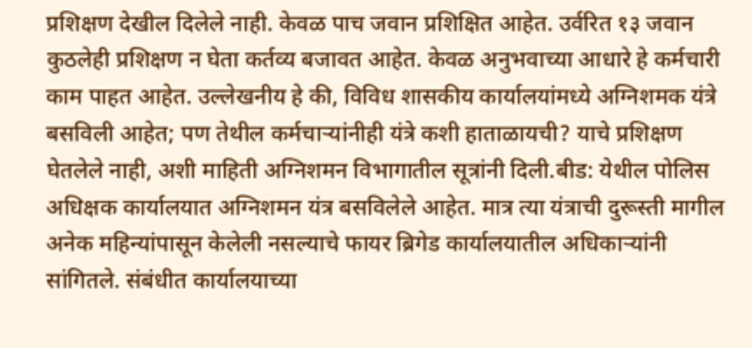प्रशिक्षण देखील दिलेले नाही. केवळ पाच जवान प्रशिक्षित आहेत. उर्वरित १३ जवान कुठलेही प्रशिक्षण न घेता कर्तव्य बजावत आहेत. केवळ अनुभवाच्या आधारे हे कर्मचारी काम पाहत आहेत. उल्लेखनीय हे की, विविध शासकीय कार्यालयांमध्ये अग्निशमक यंत्रे बसविली आहेत; पण तेथील कर्मचाऱ्यांनीही यंत्रे कशी हाताळायची? याचे प्रशिक्षण घेतलेले नाही, अशी माहिती अग्निशमन विभागातील सूत्रांनी दिली.बीड: येथील पोलिस अधिक्षक कार्यालयात अग्निशमन यंत्र बसविलेले आहेत. मात्र त्या यंत्राची दुरूस्ती मागील अनेक महिन्यांपासून केलेली नसल्याचे फायर ब्रिगेड कार्यालयातील अधिकाऱ्यांनी सांगितले. संबंधीत कार्यालयाच्या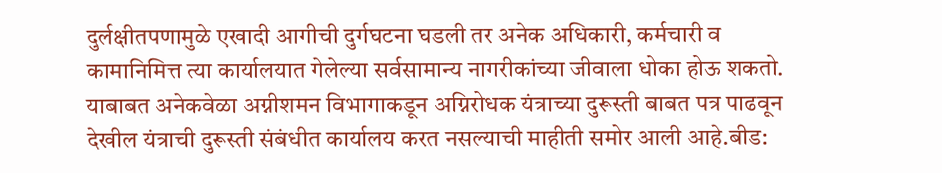दुर्लक्षीतपणामुळे एखादी आगीची दुर्गघटना घडली तर अनेक अधिकारी, कर्मचारी व कामानिमित्त त्या कार्यालयात गेलेल्या सर्वसामान्य नागरीकांच्या जीवाला धोका होऊ शकतो. याबाबत अनेकवेळा अग्नीशमन विभागाकडून अग्निरोधक यंत्राच्या दुरूस्ती बाबत पत्र पाढवून देखील यंत्राची दुरूस्ती संबंधीत कार्यालय करत नसल्याची माहीती समोर आली आहे.बीड: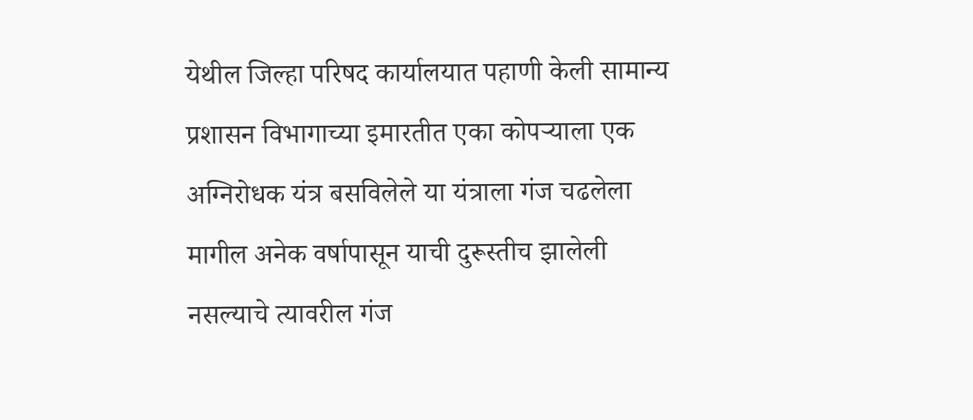येथील जिल्हा परिषद कार्यालयात पहाणी केली सामान्य प्रशासन विभागाच्या इमारतीत एका कोपऱ्याला एक अग्निरोधक यंत्र बसविलेले या यंत्राला गंज चढलेला मागील अनेक वर्षापासून याची दुरूस्तीच झालेली नसल्याचे त्यावरील गंज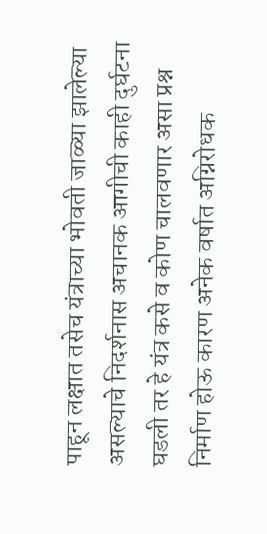पाहून लक्षात तसेच यंत्राच्या भोवती जाळ्या झालेल्या असल्याचे निदर्शनास अचानक आगीची काही दुर्घटना घडली तर हे यंत्र कसे व कोण चालवणार असा प्रश्न निर्माण होऊ कारण अनेक वर्षात अग्निरोधक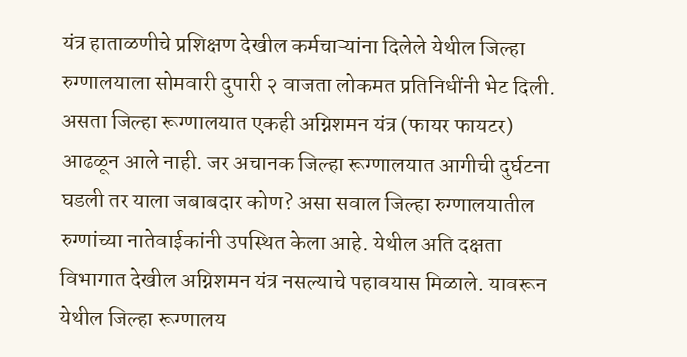यंत्र हाताळणीचे प्रशिक्षण देखील कर्मचाऱ्यांना दिलेले येथील जिल्हा रुग्णालयाला सोमवारी दुपारी २ वाजता लोकमत प्रतिनिधींनी भेट दिली. असता जिल्हा रूग्णालयात एकही अग्निशमन यंत्र (फायर फायटर) आढळून आले नाही. जर अचानक जिल्हा रूग्णालयात आगीची दुर्घटना घडली तर याला जबाबदार कोण? असा सवाल जिल्हा रुग्णालयातील रुग्णांच्या नातेवाईकांनी उपस्थित केला आहे. येथील अति दक्षता विभागात देखील अग्निशमन यंत्र नसल्याचे पहावयास मिळाले. यावरून येथील जिल्हा रूग्णालय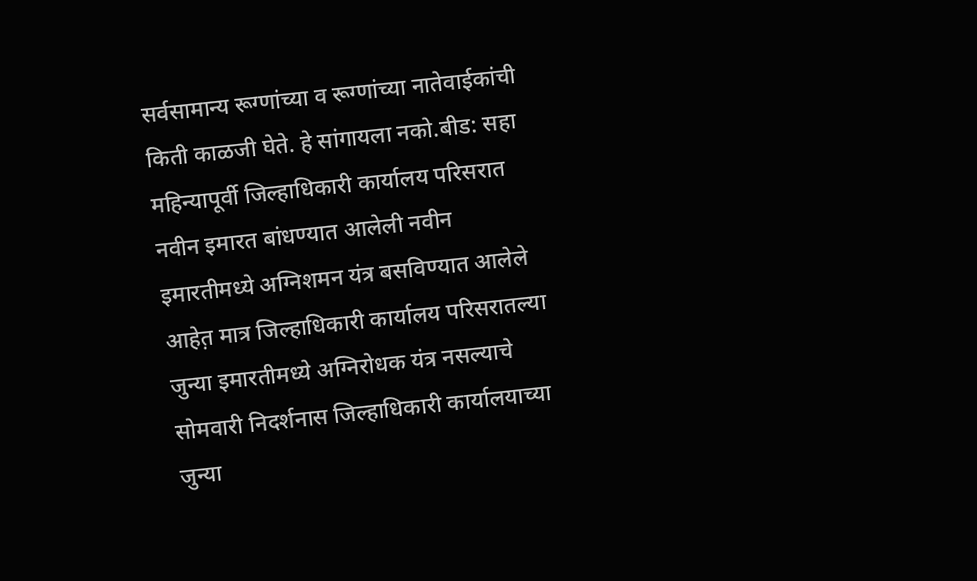सर्वसामान्य रूग्णांच्या व रूग्णांच्या नातेवाईकांची किती काळजी घेते. हे सांगायला नको.बीड: सहा महिन्यापूर्वी जिल्हाधिकारी कार्यालय परिसरात नवीन इमारत बांधण्यात आलेली नवीन इमारतीमध्ये अग्निशमन यंत्र बसविण्यात आलेले आहेत़ मात्र जिल्हाधिकारी कार्यालय परिसरातल्या जुन्या इमारतीमध्ये अग्निरोधक यंत्र नसल्याचे सोमवारी निदर्शनास जिल्हाधिकारी कार्यालयाच्या जुन्या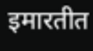इमारतीत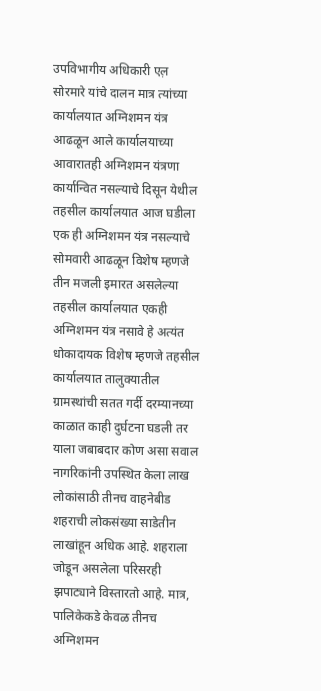उपविभागीय अधिकारी एल़ सोरमारे यांचे दालन मात्र त्यांच्या कार्यालयात अग्निशमन यंत्र आढळून आले कार्यालयाच्या आवारातही अग्निशमन यंत्रणा कार्यान्वित नसल्याचे दिसून येथील तहसील कार्यालयात आज घडीला एक ही अग्निशमन यंत्र नसल्याचे सोमवारी आढळून विशेष म्हणजे तीन मजली इमारत असलेल्या तहसील कार्यालयात एकही अग्निशमन यंत्र नसावे हे अत्यंत धोकादायक विशेष म्हणजे तहसील कार्यालयात तालुक्यातील ग्रामस्थांची सतत गर्दी दरम्यानच्या काळात काही दुर्घटना घडली तर याला जबाबदार कोण असा सवाल नागरिकांनी उपस्थित केला लाख लोकांसाठी तीनच वाहनेबीड शहराची लोकसंख्या साडेतीन लाखांहून अधिक आहे. शहराला जोडून असलेला परिसरही झपाट्याने विस्तारतो आहे. मात्र, पालिकेकडे केवळ तीनच अग्निशमन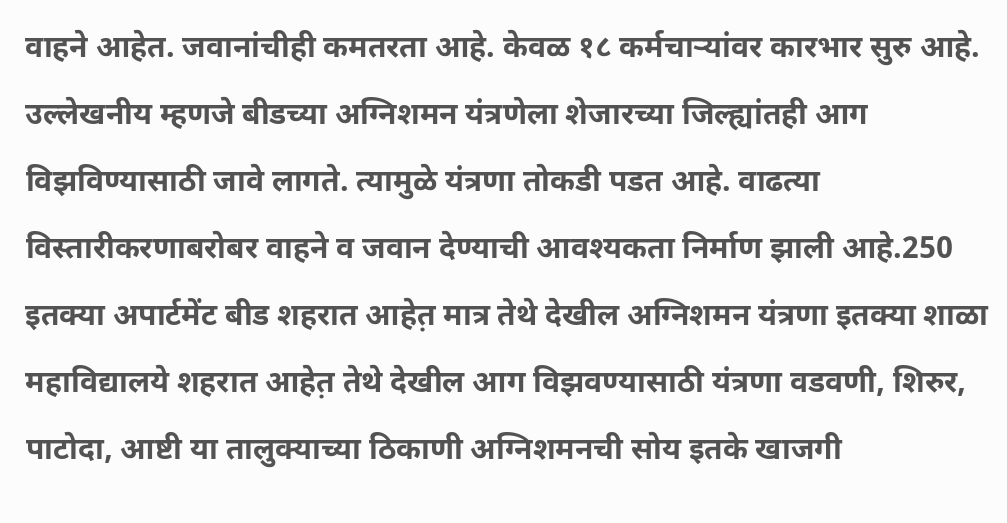वाहने आहेत. जवानांचीही कमतरता आहे. केवळ १८ कर्मचाऱ्यांवर कारभार सुरु आहे. उल्लेखनीय म्हणजे बीडच्या अग्निशमन यंत्रणेला शेजारच्या जिल्ह्यांतही आग विझविण्यासाठी जावे लागते. त्यामुळे यंत्रणा तोकडी पडत आहे. वाढत्या विस्तारीकरणाबरोबर वाहने व जवान देण्याची आवश्यकता निर्माण झाली आहे.250 इतक्या अपार्टमेंट बीड शहरात आहेत़ मात्र तेथे देखील अग्निशमन यंत्रणा इतक्या शाळा महाविद्यालये शहरात आहेत़ तेथे देखील आग विझवण्यासाठी यंत्रणा वडवणी, शिरुर, पाटोदा, आष्टी या तालुक्याच्या ठिकाणी अग्निशमनची सोय इतके खाजगी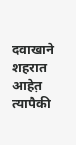दवाखाने शहरात आहेत़ त्यापैकी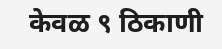केवळ ९ ठिकाणी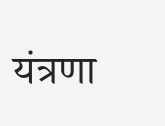यंत्रणा